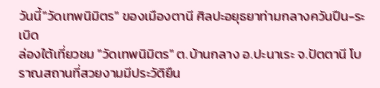วันนี้"วัดเทพนิมิตร" ของเมืองตานี ศิลปะอยุธยาท่ามกลางควันปืน-ระเบิด
ล่องใต้เที่ยวชม "วัดเทพนิมิตร" ต.บ้านกลาง อ.ปะนาเระ จ.ปัตตานี โบราณสถานที่สวยงามมีประวัติยืน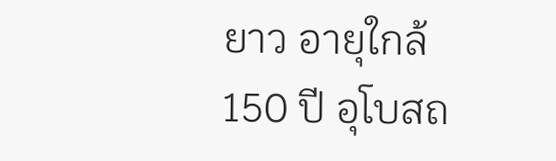ยาว อายุใกล้ 150 ปี อุโบสถ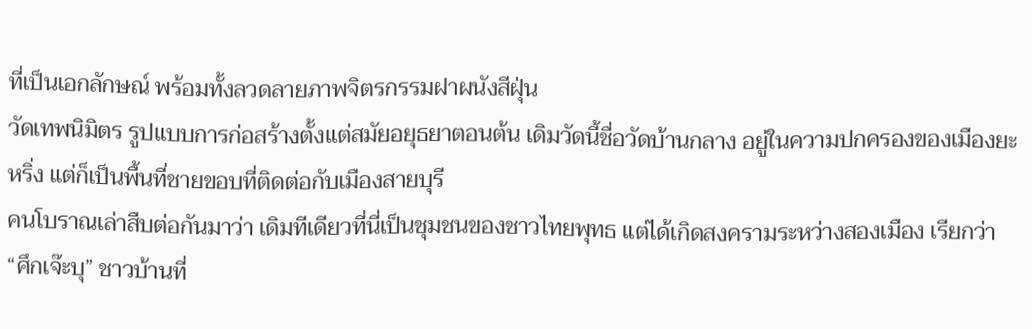ที่เป็นเอกลักษณ์ พร้อมทั้งลวดลายภาพจิตรกรรมฝาผนังสีฝุ่น
วัดเทพนิมิตร รูปแบบการก่อสร้างตั้งแต่สมัยอยุธยาตอนต้น เดิมวัดนี้ชื่อวัดบ้านกลาง อยู่ในความปกครองของเมืองยะหริ่ง แต่ก็เป็นพื้นที่ชายขอบที่ติดต่อกับเมืองสายบุรี
คนโบราณเล่าสืบต่อกันมาว่า เดิมทีเดียวที่นี่เป็นชุมชนของชาวไทยพุทธ แต่ได้เกิดสงครามระหว่างสองเมือง เรียกว่า “ศึกเจ๊ะบุ” ชาวบ้านที่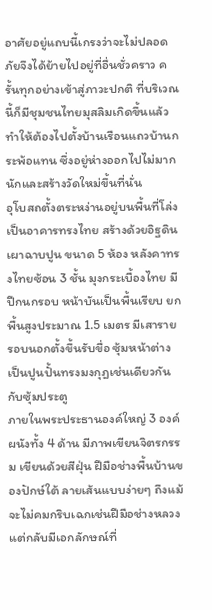อาศัยอยู่แถบนี้เกรงว่าจะไม่ปลอดภัยจึงได้ย้ายไปอยู่ที่อื่นชั่วคราว ครั้นทุกอย่างเข้าสู่ภาวะปกติ ที่บริเวณนี้ก็มีชุมชนไทยมุสลิมเกิดขึ้นแล้ว ทำให้ต้องไปตั้งบ้านเรือนแถวบ้านกระพ้อแทน ซึ่งอยู่ห่างออกไปไม่มากนักและสร้างวัดใหม่ขึ้นที่นั่น
อุโบสถตั้งตระหง่านอยู่บนพื้นที่โล่ง เป็นอาคารทรงไทย สร้างด้วยอิฐดินเผาฉาบปูน ขนาด 5 ห้อง หลังคาทรงไทยซ้อน 3 ชั้น มุงกระเบื้องไทย มีปีกนกรอบ หน้าบันเป็นพื้นเรียบ ยกพื้นสูงประมาณ 1.5 เมตร มีเสารายรอบนอกตั้งขึ้นรับขื่อ ซุ้มหน้าต่างเป็นปูนปั้นทรงมงกุฎเช่นเดียวกันกับซุ้มประตู
ภายในพระประธานองค์ใหญ่ 3 องค์ ผนังทั้ง 4 ด้าน มีภาพเขียนจิตรกรรม เขียนด้วยสีฝุ่น ฝีมือช่างพื้นบ้านของปักษ์ใต้ ลายเส้นแบบง่ายๆ ถึงแม้จะไม่คมกริบเฉกเช่นฝีมือช่างหลวง แต่กลับมีเอกลักษณ์ที่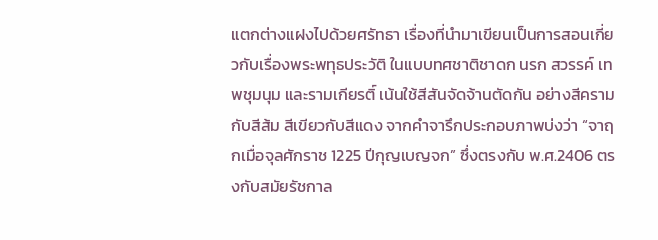แตกต่างแฝงไปด้วยศรัทธา เรื่องที่นำมาเขียนเป็นการสอนเกี่ยวกับเรื่องพระพทุธประวัติ ในแบบทศชาติชาดก นรก สวรรค์ เทพชุมนุม และรามเกียรติ์ เน้นใช้สีสันจัดจ้านตัดกัน อย่างสีครามกับสีส้ม สีเขียวกับสีแดง จากคำจารึกประกอบภาพบ่งว่า “จาฤกเมื่อจุลศักราช 1225 ปีกุญเบญจก” ซึ่งตรงกับ พ.ศ.2406 ตรงกับสมัยรัชกาล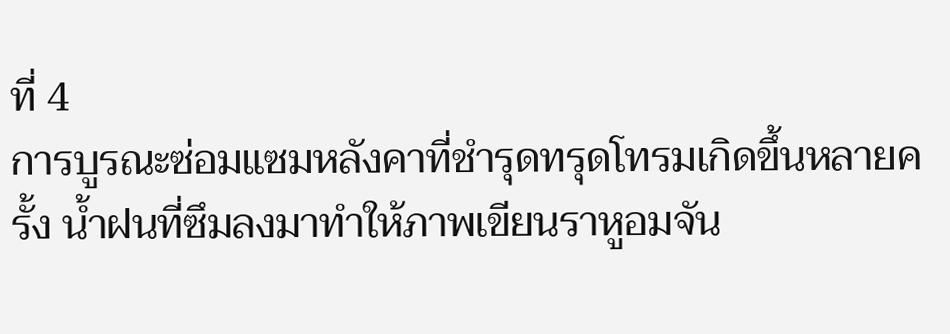ที่ 4
การบูรณะซ่อมแซมหลังคาที่ชำรุดทรุดโทรมเกิดขึ้นหลายครั้ง น้ำฝนที่ซึมลงมาทำให้ภาพเขียนราหูอมจัน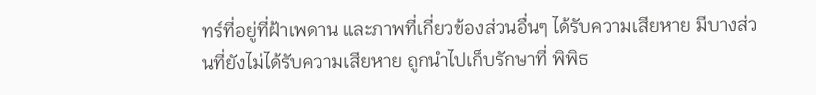ทร์ที่อยู่ที่ฝ้าเพดาน และภาพที่เกี่ยวข้องส่วนอื่นๆ ได้รับความเสียหาย มีบางส่วนที่ยังไม่ได้รับความเสียหาย ถูกนำไปเก็บรักษาที่ พิพิธ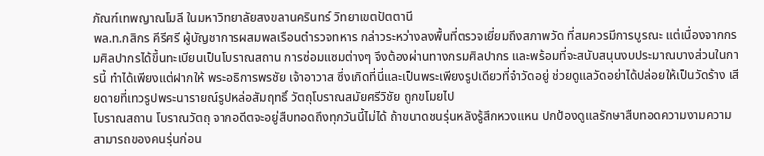ภัณฑ์เทพญาณโมลี ในมหาวิทยาลัยสงขลานครินทร์ วิทยาเขตปัตตานี
พล.ท.กสิกร คีรีศรี ผู้บัญชาการผสมพลเรือนตำรวจทหาร กล่าวระหว่างลงพื้นที่ตรวจเยี่ยมถึงสภาพวัด ที่สมควรมีการบูรณะ แต่เนื่องจากกรมศิลปากรได้ขึ้นทะเบียนเป็นโบราณสถาน การซ่อมแซมต่างๆ จึงต้องผ่านทางกรมศิลปากร และพร้อมที่จะสนับสนุนงบประมาณบางส่วนในการนี้ ทำได้เพียงแต่ฝากให้ พระอธิการพรชัย เจ้าอาวาส ซึ่งเกิดที่นี่และเป็นพระเพียงรูปเดียวที่จำวัดอยู่ ช่วยดูแลวัดอย่าได้ปล่อยให้เป็นวัดร้าง เสียดายที่เทวรูปพระนารายณ์รูปหล่อสัมฤทธิ์ วัตถุโบราณสมัยศรีวิชัย ถูกขโมยไป
โบราณสถาน โบราณวัตถุ จากอดีตจะอยู่สืบทอดถึงทุกวันนี้ไม่ได้ ถ้าขนาดชนรุ่นหลังรู้สึกหวงแหน ปกป้องดูแลรักษาสืบทอดความงามความสามารถของคนรุ่นก่อน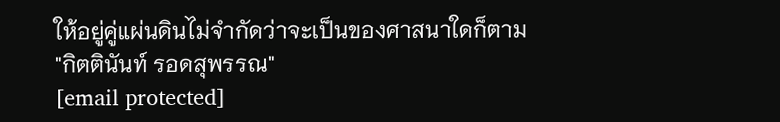ให้อยู่คู่แผ่นดินไม่จำกัดว่าจะเป็นของศาสนาใดก็ตาม
"กิตตินันท์ รอดสุพรรณ"
[email protected]